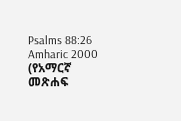Psalms 88:26
Amharic 2000 (የአማርኛ መጽሐፍ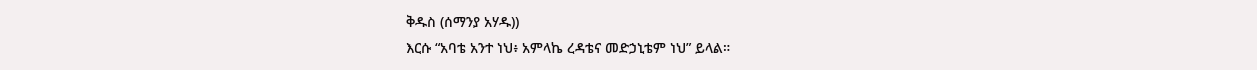ቅዱስ (ሰማንያ አሃዱ))
እርሱ “አባቴ አንተ ነህ፥ አምላኬ ረዳቴና መድኃኒቴም ነህ” ይላል።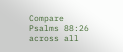Compare Psalms 88:26 across all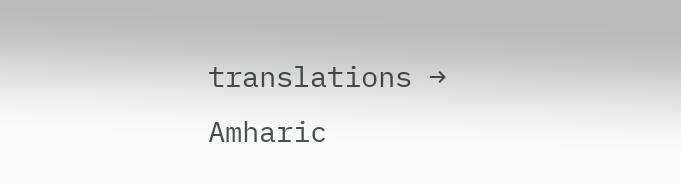translations →
Amharic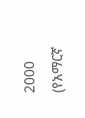2000 (የአማርኛ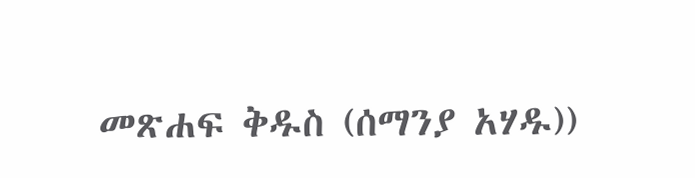መጽሐፍ ቅዱስ (ሰማንያ አሃዱ))